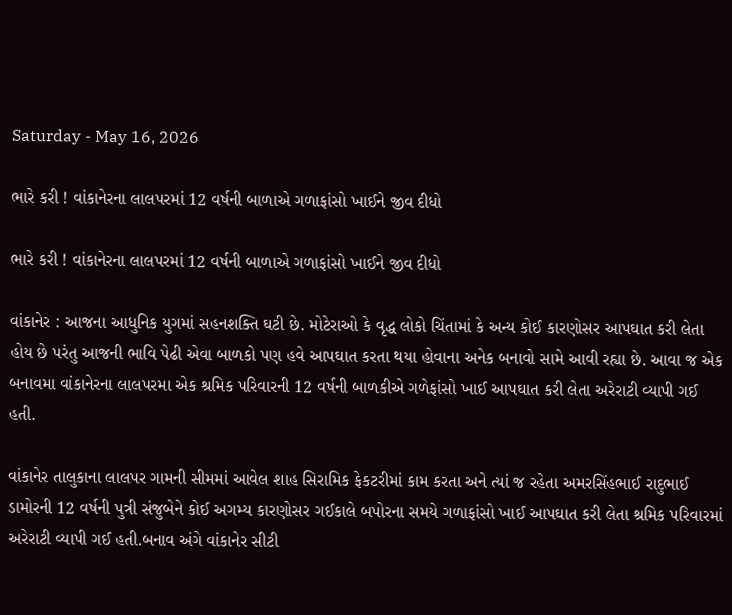Saturday - May 16, 2026

ભારે કરી ! વાંકાનેરના લાલપરમાં 12 વર્ષની બાળાએ ગળાફાંસો ખાઈને જીવ દીધો

ભારે કરી ! વાંકાનેરના લાલપરમાં 12 વર્ષની બાળાએ ગળાફાંસો ખાઈને જીવ દીધો

વાંકાનેર : આજના આધુનિક યુગમાં સહનશક્તિ ઘટી છે. મોટેરાઓ કે વૃદ્ધ લોકો ચિંતામાં કે અન્ય કોઈ કારણોસર આપઘાત કરી લેતા હોય છે પરંતુ આજની ભાવિ પેઢી એવા બાળકો પણ હવે આપઘાત કરતા થયા હોવાના અનેક બનાવો સામે આવી રહ્યા છે. આવા જ એક બનાવમા વાંકાનેરના લાલપરમા એક શ્રમિક પરિવારની 12 વર્ષની બાળકીએ ગળેફાંસો ખાઈ આપઘાત કરી લેતા અરેરાટી વ્યાપી ગઈ હતી.

વાંકાનેર તાલુકાના લાલપર ગામની સીમમાં આવેલ શાહ સિરામિક ફેકટરીમાં કામ કરતા અને ત્યાં જ રહેતા અમરસિંહભાઈ રાદુભાઈ ડામોરની 12 વર્ષની પુત્રી સંજુબેને કોઈ અગમ્ય કારણોસર ગઈકાલે બપોરના સમયે ગળાફાંસો ખાઈ આપઘાત કરી લેતા શ્રમિક પરિવારમાં અરેરાટી વ્યાપી ગઈ હતી.બનાવ અંગે વાંકાનેર સીટી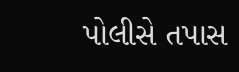પોલીસે તપાસ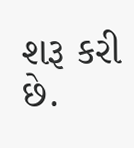શરૂ કરી છે.